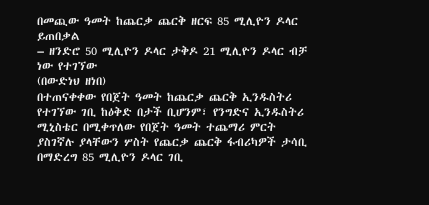በመጪው ዓመት ከጨርቃ ጨርቅ ዘርፍ 85 ሚሊዮን ዶላር ይጠበቃል
– ዘንድሮ 50 ሚሊዮን ዶላር ታቅዶ 21 ሚሊዮን ዶላር ብቻ ነው የተገኘው
(በውድነህ ዘነበ)
በተጠናቀቀው የበጀት ዓመት ከጨርቃ ጨርቅ ኢንዱስትሪ የተገኘው ገቢ ከዕቅድ በታች ቢሆንም፣ የንግድና ኢንዱስትሪ ሚኒስቴር በሚቀጥለው የበጀት ዓመት ተጨማሪ ምርት ያስገኛሉ ያላቸውን ሦስት የጨርቃ ጨርቅ ፋብሪካዎች ታሳቢ በማድረግ 85 ሚሊዮን ዶላር ገቢ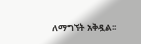ለማግኘት አቅዷል፡፡